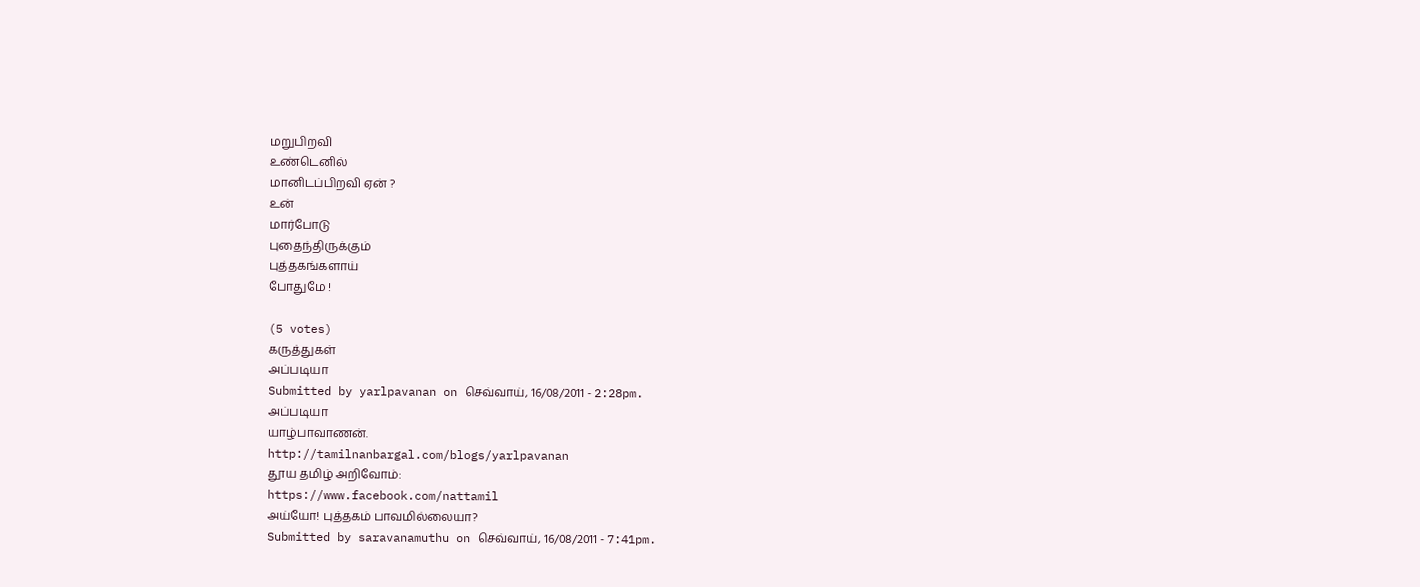மறுபிறவி
உண்டெனில்
மானிடப்பிறவி ஏன் ?
உன்
மார்போடு
புதைந்திருக்கும்
புத்தகங்களாய்
போதுமே !

(5 votes)
கருத்துகள்
அப்படியா
Submitted by yarlpavanan on செவ்வாய், 16/08/2011 - 2:28pm.
அப்படியா
யாழ்பாவாணன்.
http://tamilnanbargal.com/blogs/yarlpavanan
தூய தமிழ் அறிவோம்:
https://www.facebook.com/nattamil
அய்யோ! புத்தகம் பாவமில்லையா?
Submitted by saravanamuthu on செவ்வாய், 16/08/2011 - 7:41pm.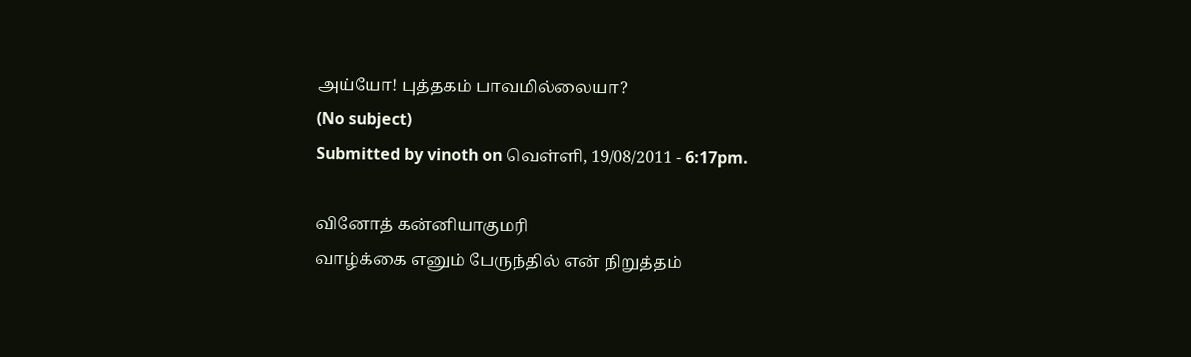அய்யோ! புத்தகம் பாவமில்லையா?
(No subject)
Submitted by vinoth on வெள்ளி, 19/08/2011 - 6:17pm.

வினோத் கன்னியாகுமரி
வாழ்க்கை எனும் பேருந்தில் என் நிறுத்தம்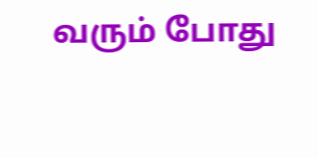வரும் போது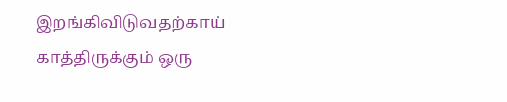இறங்கிவிடுவதற்காய் காத்திருக்கும் ஒரு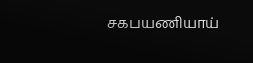சகபயணியாய்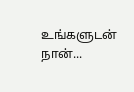உங்களுடன் நான்...